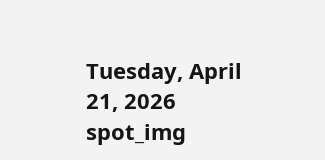Tuesday, April 21, 2026
spot_img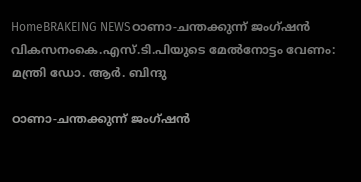HomeBRAKEING NEWSഠാണാ-ചന്തക്കുന്ന് ജംഗ്ഷന്‍ വികസനംകെ.എസ്.ടി.പിയുടെ മേല്‍നോട്ടം വേണം: മന്ത്രി ഡോ. ആര്‍. ബിന്ദു

ഠാണാ-ചന്തക്കുന്ന് ജംഗ്ഷന്‍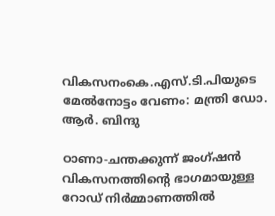വികസനംകെ.എസ്.ടി.പിയുടെ മേല്‍നോട്ടം വേണം: മന്ത്രി ഡോ. ആര്‍. ബിന്ദു

ഠാണാ-ചന്തക്കുന്ന് ജംഗ്ഷന്‍ വികസനത്തിന്റെ ഭാഗമായുള്ള റോഡ് നിര്‍മ്മാണത്തില്‍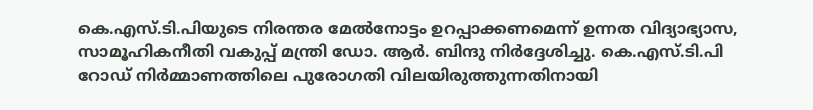കെ.എസ്.ടി.പിയുടെ നിരന്തര മേല്‍നോട്ടം ഉറപ്പാക്കണമെന്ന് ഉന്നത വിദ്യാഭ്യാസ, സാമൂഹികനീതി വകുപ്പ് മന്ത്രി ഡോ. ആര്‍. ബിന്ദു നിര്‍ദ്ദേശിച്ചു. കെ.എസ്.ടി.പി റോഡ് നിര്‍മ്മാണത്തിലെ പുരോഗതി വിലയിരുത്തുന്നതിനായി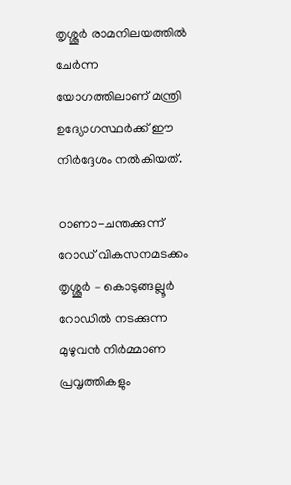തൃശ്ശൂര്‍ രാമനിലയത്തില്‍ ചേര്‍ന്ന യോഗത്തിലാണ് മന്ത്രി ഉദ്യോഗസ്ഥര്‍ക്ക് ഈ നിര്‍ദ്ദേശം നല്‍കിയത്.

ഠാണാ-ചന്തക്കുന്ന് റോഡ് വികസനമടക്കം തൃശ്ശൂര്‍ – കൊടുങ്ങല്ലൂര്‍ റോഡില്‍ നടക്കുന്ന മുഴുവന്‍ നിര്‍മ്മാണ പ്രവൃത്തികളും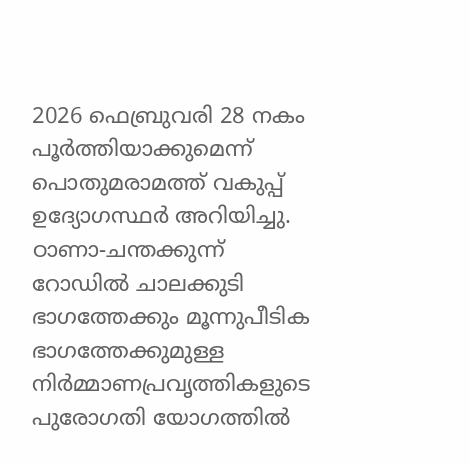2026 ഫെബ്രുവരി 28 നകം പൂര്‍ത്തിയാക്കുമെന്ന് പൊതുമരാമത്ത് വകുപ്പ് ഉദ്യോഗസ്ഥര്‍ അറിയിച്ചു. ഠാണാ-ചന്തക്കുന്ന് റോഡില്‍ ചാലക്കുടി ഭാഗത്തേക്കും മൂന്നുപീടിക ഭാഗത്തേക്കുമുള്ള നിര്‍മ്മാണപ്രവൃത്തികളുടെ പുരോഗതി യോഗത്തില്‍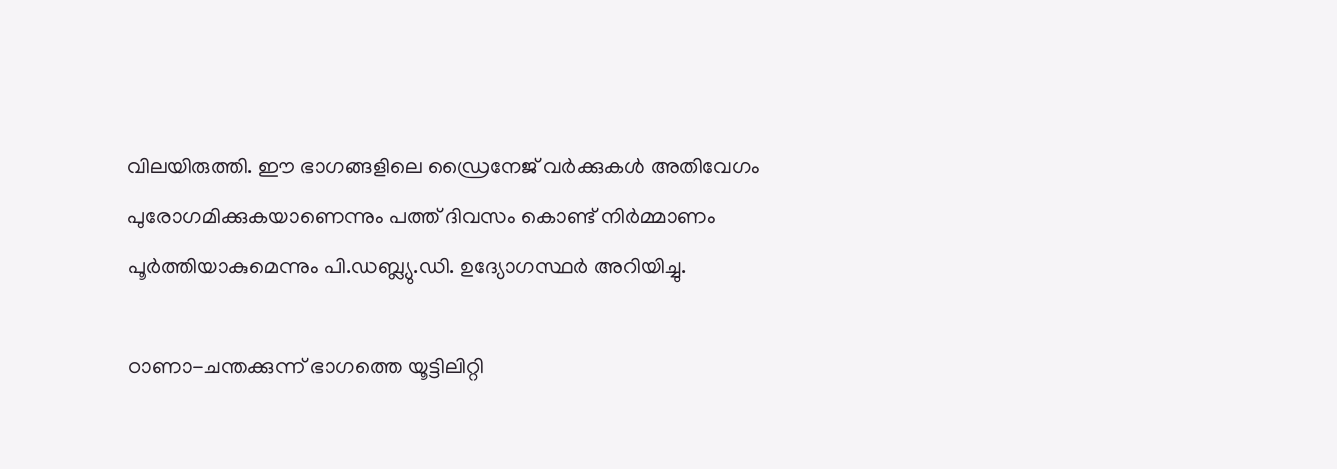വിലയിരുത്തി. ഈ ഭാഗങ്ങളിലെ ഡ്രൈനേജ് വര്‍ക്കുകള്‍ അതിവേഗം പുരോഗമിക്കുകയാണെന്നും പത്ത് ദിവസം കൊണ്ട് നിര്‍മ്മാണം പൂര്‍ത്തിയാകുമെന്നും പി.ഡബ്ല്യു.ഡി. ഉദ്യോഗസ്ഥര്‍ അറിയിച്ചു.

ഠാണാ-ചന്തക്കുന്ന് ഭാഗത്തെ യൂട്ടിലിറ്റി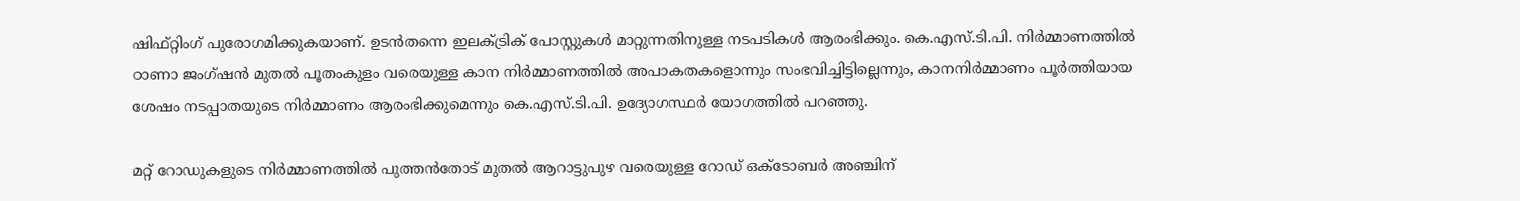ഷിഫ്റ്റിംഗ് പുരോഗമിക്കുകയാണ്. ഉടന്‍തന്നെ ഇലക്ട്രിക് പോസ്റ്റുകള്‍ മാറ്റുന്നതിനുള്ള നടപടികള്‍ ആരംഭിക്കും. കെ.എസ്.ടി.പി. നിര്‍മ്മാണത്തില്‍ ഠാണാ ജംഗ്ഷന്‍ മുതല്‍ പൂതംകുളം വരെയുള്ള കാന നിര്‍മ്മാണത്തില്‍ അപാകതകളൊന്നും സംഭവിച്ചിട്ടില്ലെന്നും, കാനനിര്‍മ്മാണം പൂര്‍ത്തിയായ ശേഷം നടപ്പാതയുടെ നിര്‍മ്മാണം ആരംഭിക്കുമെന്നും കെ.എസ്.ടി.പി. ഉദ്യോഗസ്ഥര്‍ യോഗത്തില്‍ പറഞ്ഞു.

മറ്റ് റോഡുകളുടെ നിര്‍മ്മാണത്തില്‍ പുത്തന്‍തോട് മുതല്‍ ആറാട്ടുപുഴ വരെയുള്ള റോഡ് ഒക്ടോബര്‍ അഞ്ചിന്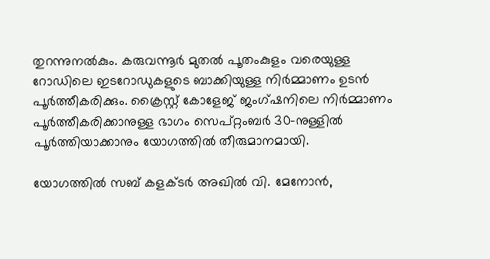തുറന്നുനല്‍കും. കരുവന്നൂര്‍ മുതല്‍ പൂതംകുളം വരെയുള്ള റോഡിലെ ഇടറോഡുകളുടെ ബാക്കിയുള്ള നിര്‍മ്മാണം ഉടന്‍ പൂര്‍ത്തീകരിക്കും. ക്രൈസ്റ്റ് കോളേജ് ജംഗ്ഷനിലെ നിര്‍മ്മാണം പൂര്‍ത്തീകരിക്കാനുള്ള ഭാഗം സെപ്റ്റംബര്‍ 30-നുള്ളില്‍ പൂര്‍ത്തിയാക്കാനും യോഗത്തില്‍ തീരുമാനമായി.

യോഗത്തില്‍ സബ് കളക്ടര്‍ അഖില്‍ വി. മേനോന്‍,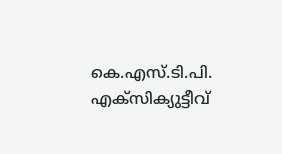കെ.എസ്.ടി.പി. എക്‌സിക്യുട്ടീവ്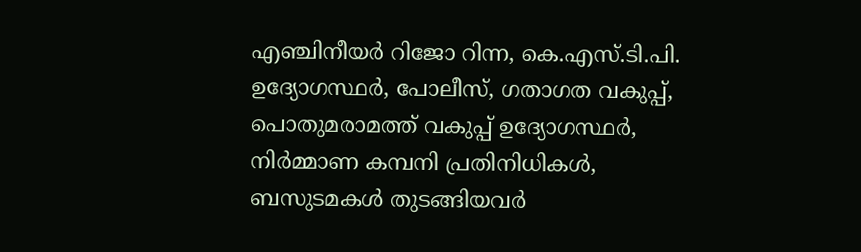എഞ്ചിനീയര്‍ റിജോ റിന്ന, കെ.എസ്.ടി.പി. ഉദ്യോഗസ്ഥര്‍, പോലീസ്, ഗതാഗത വകുപ്പ്, പൊതുമരാമത്ത് വകുപ്പ് ഉദ്യോഗസ്ഥര്‍, നിര്‍മ്മാണ കമ്പനി പ്രതിനിധികള്‍, ബസുടമകള്‍ തുടങ്ങിയവര്‍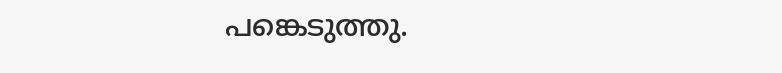പങ്കെടുത്തു.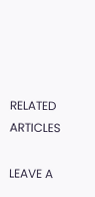RELATED ARTICLES

LEAVE A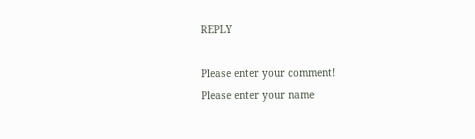REPLY

Please enter your comment!
Please enter your name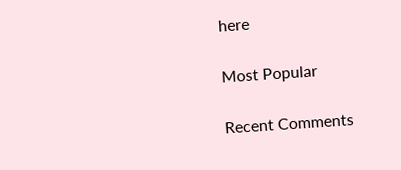here

Most Popular

Recent Comments